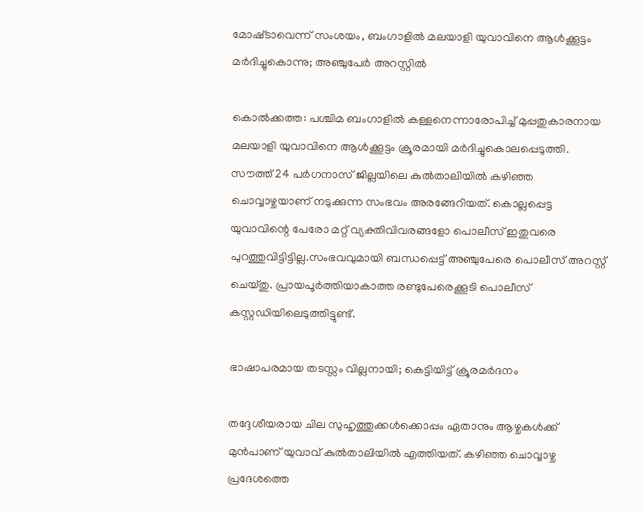മോഷ്‌ടാവെന്ന് സംശയം, ബംഗാളിൽ മലയാളി യുവാവിനെ ആൾക്കൂട്ടം മർദിച്ചുകൊന്നു; അഞ്ചുപേർ അറസ്റ്റിൽ

കൊൽക്കത്ത: പശ്ചിമ ബംഗാളിൽ കള്ളനെന്നാരോപിച്ച് മുപ്പതുകാരനായ മലയാളി യുവാവിനെ ആൾക്കൂട്ടം ക്രൂരമായി മർദിച്ചുകൊലപ്പെടുത്തി. സൗത്ത് 24 പർഗനാസ് ജില്ലയിലെ കുൽതാലിയിൽ കഴിഞ്ഞ ചൊവ്വാഴ്ചയാണ് നടുക്കുന്ന സംഭവം അരങ്ങേറിയത്. കൊല്ലപ്പെട്ട യുവാവിന്റെ പേരോ മറ്റ് വ്യക്തിവിവരങ്ങളോ പൊലീസ് ഇതുവരെ പുറത്തുവിട്ടിട്ടില്ല.സംഭവവുമായി ബന്ധപ്പെട്ട് അഞ്ചുപേരെ പൊലീസ് അറസ്റ്റ് ചെയ്തു. പ്രായപൂർത്തിയാകാത്ത രണ്ടുപേരെക്കൂടി പൊലീസ് കസ്റ്റഡിയിലെടുത്തിട്ടുണ്ട്.

ഭാഷാപരമായ തടസ്സം വില്ലനായി; കെട്ടിയിട്ട് ക്രൂരമർദനം

തദ്ദേശീയരായ ചില സുഹൃത്തുക്കൾക്കൊപ്പം ഏതാനും ആഴ്ചകൾക്ക് മുൻപാണ് യുവാവ് കുൽതാലിയിൽ എത്തിയത്. കഴിഞ്ഞ ചൊവ്വാഴ്ച പ്രദേശത്തെ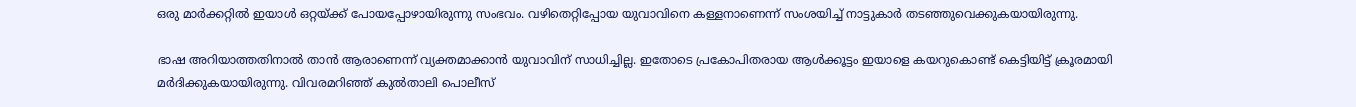ഒരു മാർക്കറ്റിൽ ഇയാൾ ഒറ്റയ്ക്ക് പോയപ്പോഴായിരുന്നു സംഭവം. വഴിതെറ്റിപ്പോയ യുവാവിനെ കള്ളനാണെന്ന് സംശയിച്ച് നാട്ടുകാർ തടഞ്ഞുവെക്കുകയായിരുന്നു.

ഭാഷ അറിയാത്തതിനാൽ താൻ ആരാണെന്ന് വ്യക്തമാക്കാൻ യുവാവിന് സാധിച്ചില്ല. ഇതോടെ പ്രകോപിതരായ ആൾക്കൂട്ടം ഇയാളെ കയറുകൊണ്ട് കെട്ടിയിട്ട് ക്രൂരമായി മർദിക്കുകയായിരുന്നു. വിവരമറിഞ്ഞ് കുൽതാലി പൊലീസ്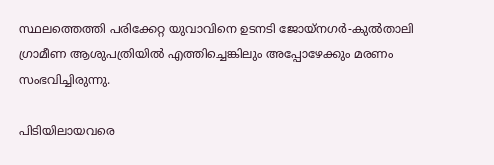സ്ഥലത്തെത്തി പരിക്കേറ്റ യുവാവിനെ ഉടനടി ജോയ്നഗർ-കുൽതാലി ഗ്രാമീണ ആശുപത്രിയിൽ എത്തിച്ചെങ്കിലും അപ്പോഴേക്കും മരണം സംഭവിച്ചിരുന്നു.

പിടിയിലായവരെ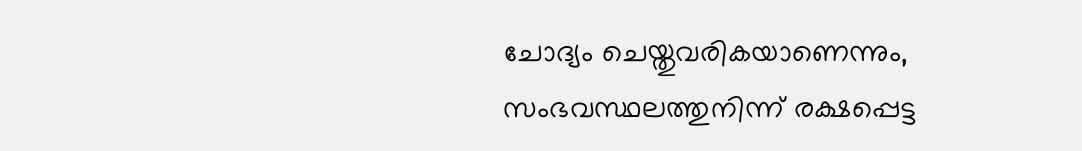ചോദ്യം ചെയ്തുവരികയാണെന്നും, സംഭവസ്ഥലത്തുനിന്ന് രക്ഷപ്പെട്ട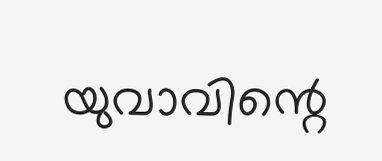യുവാവിന്റെ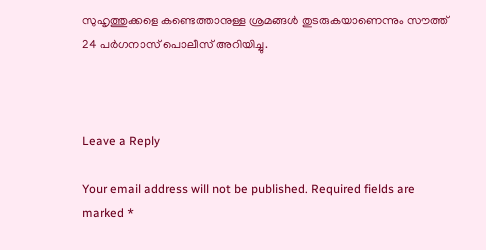സുഹൃത്തുക്കളെ കണ്ടെത്താനുള്ള ശ്രമങ്ങൾ തുടരുകയാണെന്നും സൗത്ത് 24 പർഗനാസ് പൊലീസ് അറിയിച്ചു.



Leave a Reply

Your email address will not be published. Required fields are marked *